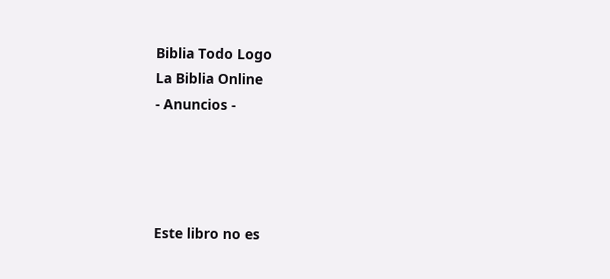Biblia Todo Logo
La Biblia Online
- Anuncios -




Este libro no es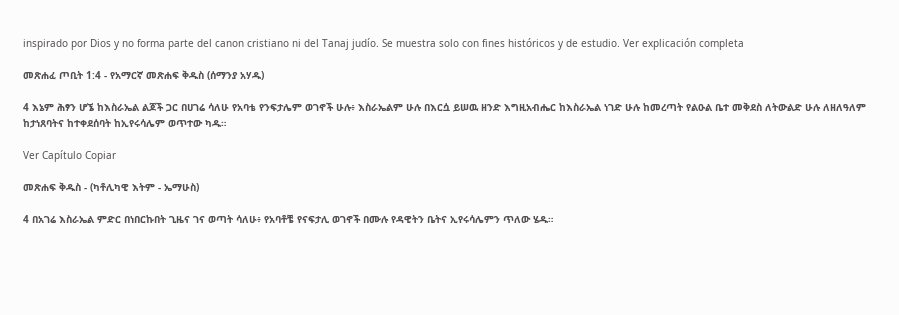inspirado por Dios y no forma parte del canon cristiano ni del Tanaj judío. Se muestra solo con fines históricos y de estudio. Ver explicación completa

መጽሐፈ ጦቢት 1:4 - የአማርኛ መጽሐፍ ቅዱስ (ሰማንያ አሃዱ)

4 እኔም ሕፃን ሆኜ ከእስራኤል ልጆች ጋር በሀገሬ ሳለሁ የአባቴ የንፍታሌም ወገኖች ሁሉ፥ እስራኤልም ሁሉ በእርሷ ይሠዉ ዘንድ እግዚአብሔር ከእስራኤል ነገድ ሁሉ ከመረጣት የልዑል ቤተ መቅደስ ለትውልድ ሁሉ ለዘለዓለም ከታነጸባትና ከተቀደሰባት ከኢየሩሳሌም ወጥተው ካዱ።

Ver Capítulo Copiar

መጽሐፍ ቅዱስ - (ካቶሊካዊ እትም - ኤማሁስ)

4 በአገሬ እስራኤል ምድር በነበርኩበት ጊዜና ገና ወጣት ሳለሁ፥ የአባቶቼ የናፍታሊ ወገኖች በሙሉ የዳዊትን ቤትና ኢየሩሳሌምን ጥለው ሄዱ።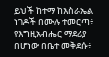ይህች ከተማ ከእስራኤል ነገዶች በሙሉ ተመርጣ፥ የእግዚአብሔር ማደሪያ በሆነው በቤተ መቅደሱ፥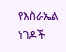የእስራኤል ነገዶች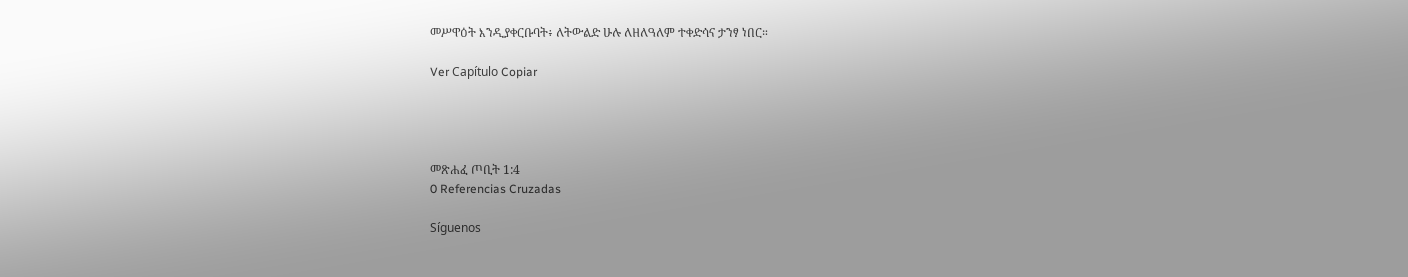መሥዋዕት እንዲያቀርቡባት፥ ለትውልድ ሁሉ ለዘለዓለም ተቀድሳና ታንፃ ነበር።

Ver Capítulo Copiar




መጽሐፈ ጦቢት 1:4
0 Referencias Cruzadas

Síguenos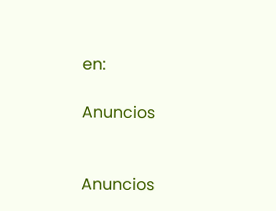en:

Anuncios


Anuncios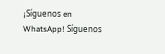¡Síguenos en WhatsApp! Síguenos